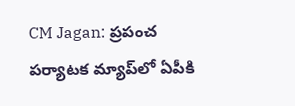CM Jagan: ప్రపంచ పర్యాటక మ్యాప్‌లో ఏపీకి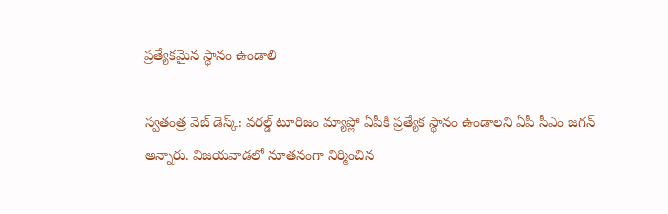ప్రత్యేకమైన స్ధానం ఉండాలి

స్వతంత్ర వెబ్ డెస్క్: వరల్డ్ టూరిజం మ్యాప్లో ఏపీకి ప్రత్యేక స్థానం ఉండాలని ఏపీ సీఎం జగన్ అన్నారు. విజయవాడలో నూతనంగా నిర్మించిన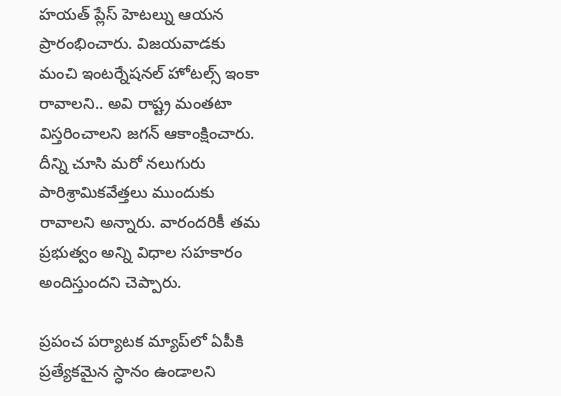హయత్ ప్లేస్ హెటల్ను ఆయన ప్రారంభించారు. విజయవాడకు మంచి ఇంటర్నేషనల్‌ హోటల్స్‌ ఇంకా రావాలని.. అవి రాష్ట్ర మంతటా విస్తరించాలని జగన్ ఆకాంక్షించారు. దీన్ని చూసి మరో నలుగురు పారిశ్రామికవేత్తలు ముందుకు రావాలని అన్నారు. వారందరికీ తమ ప్రభుత్వం అన్ని విధాల సహకారం అందిస్తుందని చెప్పారు.

ప్రపంచ పర్యాటక మ్యాప్‌లో ఏపీకి ప్రత్యేకమైన స్ధానం ఉండాలని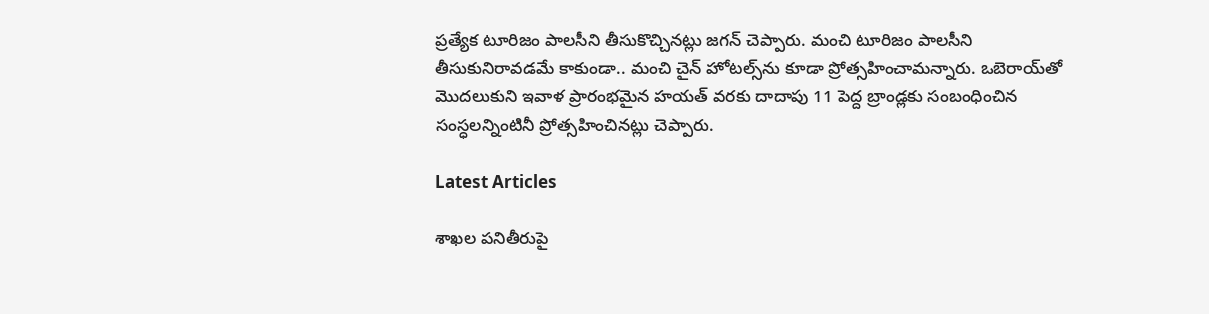ప్రత్యేక టూరిజం పాలసీని తీసుకొచ్చినట్లు జగన్ చెప్పారు. మంచి టూరిజం పాలసీని తీసుకునిరావడమే కాకుండా.. మంచి చైన్‌ హోటల్స్‌ను కూడా ప్రోత్సహించామన్నారు. ఒబెరాయ్‌తో మొదలుకుని ఇవాళ ప్రారంభమైన హయత్‌ వరకు దాదాపు 11 పెద్ద బ్రాండ్లకు సంబంధించిన సంస్ధలన్నింటినీ ప్రోత్సహించినట్లు చెప్పారు.

Latest Articles

శాఖల పనితీరుపై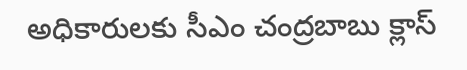అధికారులకు సీఎం చంద్రబాబు క్లాస్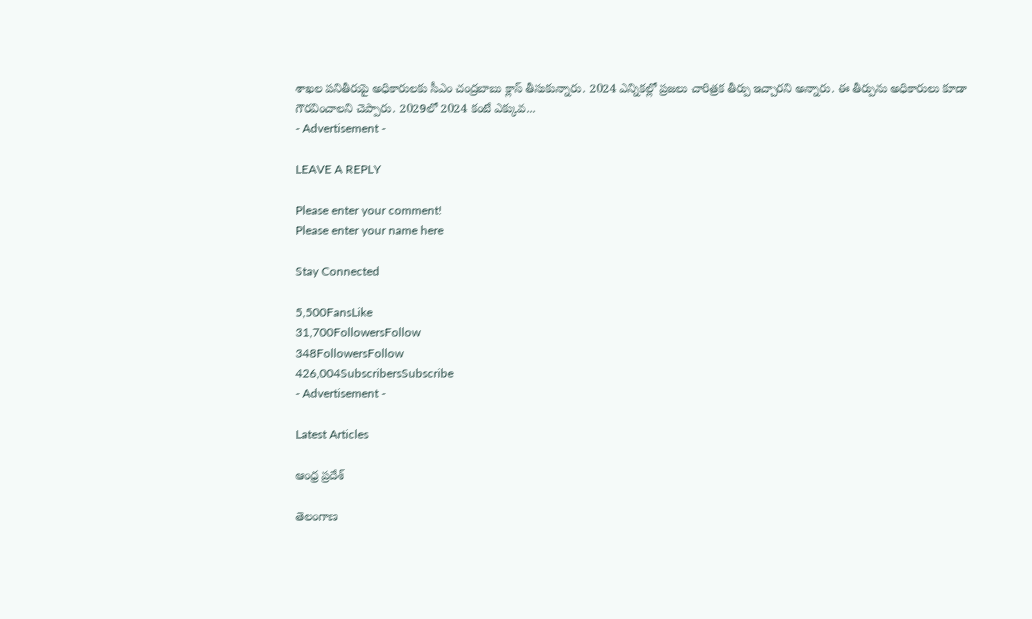శాఖల పనితీరుపై అధికారులకు సీఎం చంద్రబాబు క్లాస్ తీసుకున్నారు. 2024 ఎన్నికల్లో ప్రజలు చారిత్రక తీర్పు ఇచ్చారని అన్నారు. ఈ తీర్పును అధికారులు కూడా గౌరవించాలని చెప్పారు. 2029లో 2024 కంటే ఎక్కువ...
- Advertisement -

LEAVE A REPLY

Please enter your comment!
Please enter your name here

Stay Connected

5,500FansLike
31,700FollowersFollow
348FollowersFollow
426,004SubscribersSubscribe
- Advertisement -

Latest Articles

ఆంధ్ర ప్రదేశ్

తెలంగాణ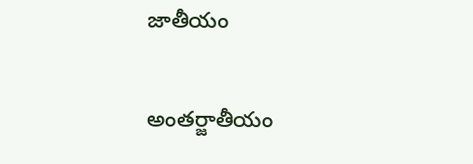జాతీయం

అంతర్జాతీయం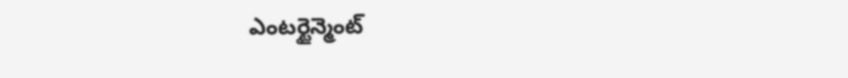ఎంటర్టైన్మెంట్